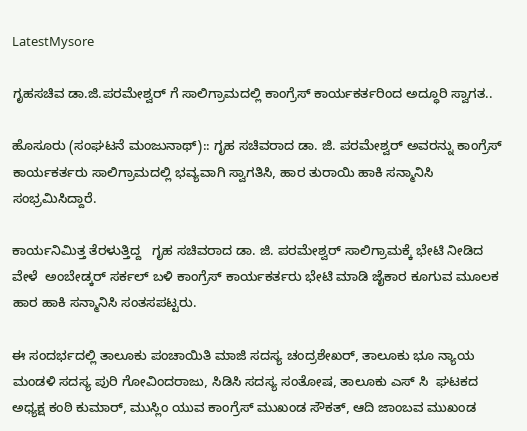LatestMysore

ಗೃಹಸಚಿವ ಡಾ.ಜಿ.ಪರಮೇಶ್ವರ್ ಗೆ ಸಾಲಿಗ್ರಾಮದಲ್ಲಿ ಕಾಂಗ್ರೆಸ್ ಕಾರ್ಯಕರ್ತರಿಂದ ಅದ್ಧೂರಿ ಸ್ವಾಗತ..

ಹೊಸೂರು (ಸಂಘಟನೆ ಮಂಜುನಾಥ್):: ಗೃಹ ಸಚಿವರಾದ ಡಾ. ಜಿ. ಪರಮೇಶ್ವರ್ ಅವರನ್ನು ಕಾಂಗ್ರೆಸ್ ಕಾರ್ಯಕರ್ತರು ಸಾಲಿಗ್ರಾಮದಲ್ಲಿ ಭವ್ಯವಾಗಿ ಸ್ವಾಗತಿಸಿ, ಹಾರ ತುರಾಯಿ ಹಾಕಿ ಸನ್ಮಾನಿಸಿ ಸಂಭ್ರಮಿಸಿದ್ದಾರೆ.

ಕಾರ್ಯನಿಮಿತ್ತ ತೆರಳುತ್ತಿದ್ದ   ಗೃಹ ಸಚಿವರಾದ ಡಾ. ಜಿ. ಪರಮೇಶ್ವರ್ ಸಾಲಿಗ್ರಾಮಕ್ಕೆ ಭೇಟಿ ನೀಡಿದ ವೇಳೆ  ಅಂಬೇಡ್ಕರ್ ಸರ್ಕಲ್ ಬಳಿ ಕಾಂಗ್ರೆಸ್ ಕಾರ್ಯಕರ್ತರು ಭೇಟಿ ಮಾಡಿ ಜೈಕಾರ ಕೂಗುವ ಮೂಲಕ  ಹಾರ ಹಾಕಿ ಸನ್ಮಾನಿಸಿ ಸಂತಸಪಟ್ಟರು.

ಈ ಸಂದರ್ಭದಲ್ಲಿ ತಾಲೂಕು ಪಂಚಾಯಿತಿ ಮಾಜಿ ಸದಸ್ಯ ಚಂದ್ರಶೇಖರ್, ತಾಲೂಕು ಭೂ ನ್ಯಾಯ ಮಂಡಳಿ ಸದಸ್ಯ ಪುರಿ ಗೋವಿಂದರಾಜು, ಸಿಡಿಸಿ ಸದಸ್ಯ ಸಂತೋಷ, ತಾಲೂಕು ಎಸ್ ಸಿ  ಘಟಕದ ಅಧ್ಯಕ್ಷ ಕಂಠಿ ಕುಮಾರ್, ಮುಸ್ಲಿಂ ಯುವ ಕಾಂಗ್ರೆಸ್ ಮುಖಂಡ ಸೌಕತ್, ಆದಿ ಜಾಂಬವ ಮುಖಂಡ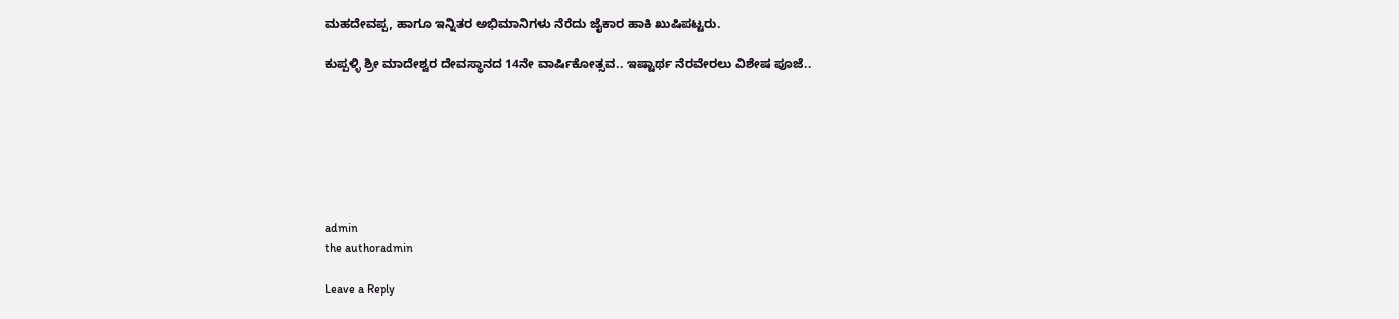ಮಹದೇವಪ್ಪ, ಹಾಗೂ ಇನ್ನಿತರ ಅಭಿಮಾನಿಗಳು ನೆರೆದು ಜೈಕಾರ ಹಾಕಿ ಖುಷಿಪಟ್ಟರು.

ಕುಪ್ಪಳ್ಳಿ ಶ್ರೀ ಮಾದೇಶ್ವರ ದೇವಸ್ಥಾನದ 14ನೇ ವಾರ್ಷಿಕೋತ್ಸವ.. ಇಷ್ಟಾರ್ಥ ನೆರವೇರಲು ವಿಶೇಷ ಪೂಜೆ..







admin
the authoradmin

Leave a Reply